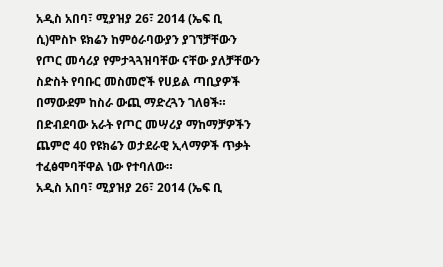አዲስ አበባ፣ ሚያዝያ 26፣ 2014 (ኤፍ ቢ ሲ)ሞስኮ ዩክሬን ከምዕራባውያን ያገኘቻቸውን የጦር መሳሪያ የምታጓጓዝባቸው ናቸው ያለቻቸውን ስድስት የባቡር መስመሮች የሀይል ጣቢያዎች በማውደም ከስራ ውጪ ማድረጓን ገለፀች።
በድብደባው አራት የጦር መሣሪያ ማከማቻዎችን ጨምሮ 40 የዩክሬን ወታደራዊ ኢላማዎች ጥቃት ተፈፅሞባቸዋል ነው የተባለው።
አዲስ አበባ፣ ሚያዝያ 26፣ 2014 (ኤፍ ቢ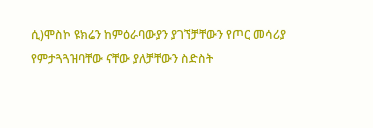ሲ)ሞስኮ ዩክሬን ከምዕራባውያን ያገኘቻቸውን የጦር መሳሪያ የምታጓጓዝባቸው ናቸው ያለቻቸውን ስድስት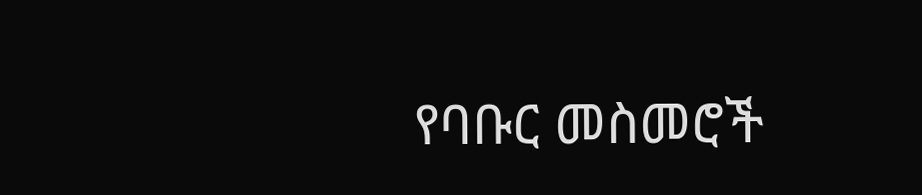የባቡር መስመሮች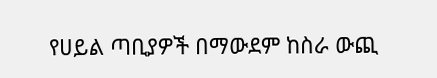የሀይል ጣቢያዎች በማውደም ከስራ ውጪ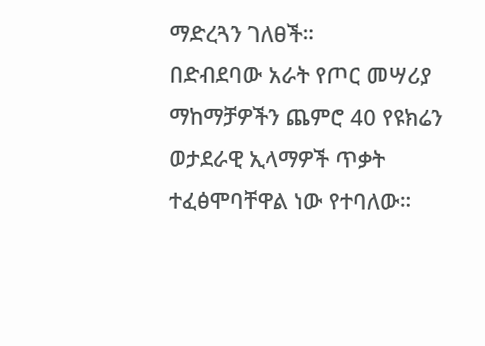ማድረጓን ገለፀች።
በድብደባው አራት የጦር መሣሪያ ማከማቻዎችን ጨምሮ 40 የዩክሬን ወታደራዊ ኢላማዎች ጥቃት ተፈፅሞባቸዋል ነው የተባለው።